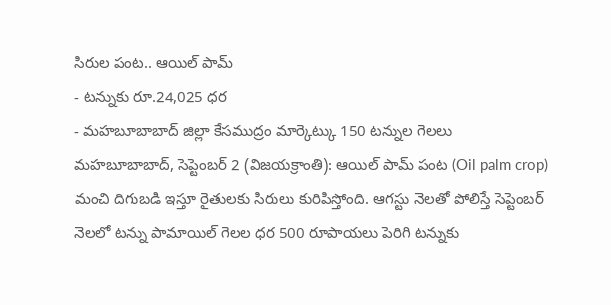సిరుల పంట.. ఆయిల్ పామ్
- టన్నుకు రూ.24,025 ధర
- మహబూబాబాద్ జిల్లా కేసముద్రం మార్కెట్కు 150 టన్నుల గెలలు
మహబూబాబాద్, సెప్టెంబర్ 2 (విజయక్రాంతి): ఆయిల్ పామ్ పంట (Oil palm crop) మంచి దిగుబడి ఇస్తూ రైతులకు సిరులు కురిపిస్తోంది. ఆగస్టు నెలతో పోలిస్తే సెప్టెంబర్ నెలలో టన్ను పామాయిల్ గెలల ధర 500 రూపాయలు పెరిగి టన్నుకు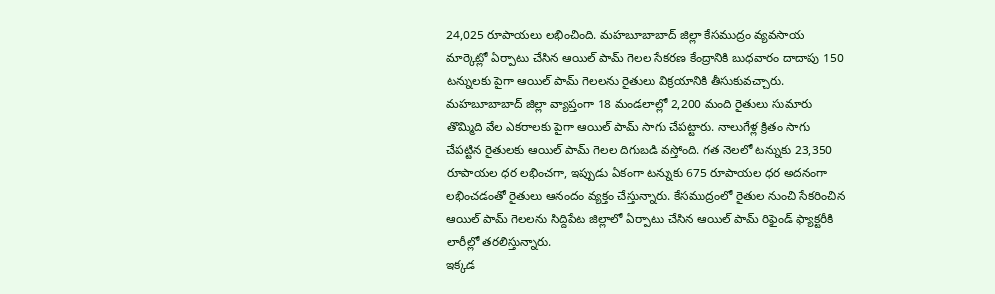24,025 రూపాయలు లభించింది. మహబూబాబాద్ జిల్లా కేసముద్రం వ్యవసాయ మార్కెట్లో ఏర్పాటు చేసిన ఆయిల్ పామ్ గెలల సేకరణ కేంద్రానికి బుధవారం దాదాపు 150 టన్నులకు పైగా ఆయిల్ పామ్ గెలలను రైతులు విక్రయానికి తీసుకువచ్చారు.
మహబూబాబాద్ జిల్లా వ్యాప్తంగా 18 మండలాల్లో 2,200 మంది రైతులు సుమారు తొమ్మిది వేల ఎకరాలకు పైగా ఆయిల్ పామ్ సాగు చేపట్టారు. నాలుగేళ్ల క్రితం సాగు చేపట్టిన రైతులకు ఆయిల్ పామ్ గెలల దిగుబడి వస్తోంది. గత నెలలో టన్నుకు 23,350 రూపాయల ధర లభించగా, ఇప్పుడు ఏకంగా టన్నుకు 675 రూపాయల ధర అదనంగా లభించడంతో రైతులు ఆనందం వ్యక్తం చేస్తున్నారు. కేసముద్రంలో రైతుల నుంచి సేకరించిన ఆయిల్ పామ్ గెలలను సిద్దిపేట జిల్లాలో ఏర్పాటు చేసిన ఆయిల్ పామ్ రిఫైండ్ ఫ్యాక్టరీకి లారీల్లో తరలిస్తున్నారు.
ఇక్కడ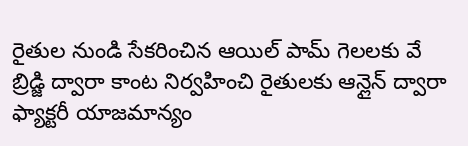రైతుల నుండి సేకరించిన ఆయిల్ పామ్ గెలలకు వే బ్రిడ్జి ద్వారా కాంట నిర్వహించి రైతులకు ఆన్లైన్ ద్వారా ఫ్యాక్టరీ యాజమాన్యం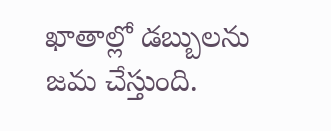ఖాతాల్లో డబ్బులను జమ చేస్తుంది.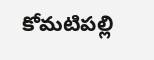కోమటిపల్లి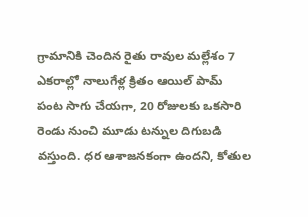గ్రామానికి చెందిన రైతు రావుల మల్లేశం 7 ఎకరాల్లో నాలుగేళ్ల క్రితం ఆయిల్ పామ్ పంట సాగు చేయగా, 20 రోజులకు ఒకసారి రెండు నుంచి మూడు టన్నుల దిగుబడి వస్తుంది. ధర ఆశాజనకంగా ఉందని, కోతుల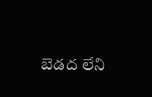బెడద లేని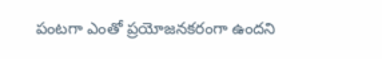పంటగా ఎంతో ప్రయోజనకరంగా ఉందని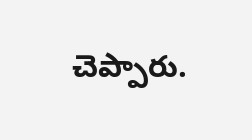చెప్పారు.